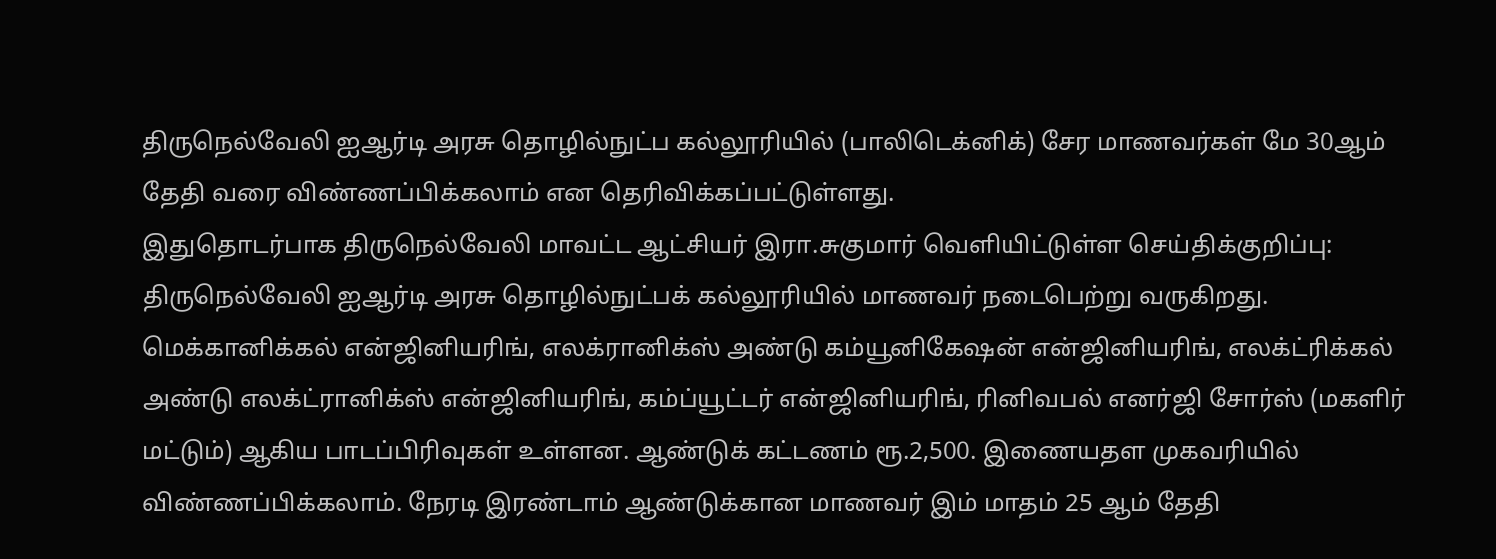திருநெல்வேலி ஐஆர்டி அரசு தொழில்நுட்ப கல்லூரியில் (பாலிடெக்னிக்) சேர மாணவர்கள் மே 30ஆம் தேதி வரை விண்ணப்பிக்கலாம் என தெரிவிக்கப்பட்டுள்ளது.
இதுதொடர்பாக திருநெல்வேலி மாவட்ட ஆட்சியர் இரா.சுகுமார் வெளியிட்டுள்ள செய்திக்குறிப்பு: திருநெல்வேலி ஐஆர்டி அரசு தொழில்நுட்பக் கல்லூரியில் மாணவர் நடைபெற்று வருகிறது. மெக்கானிக்கல் என்ஜினியரிங், எலக்ரானிக்ஸ் அண்டு கம்யூனிகேஷன் என்ஜினியரிங், எலக்ட்ரிக்கல் அண்டு எலக்ட்ரானிக்ஸ் என்ஜினியரிங், கம்ப்யூட்டர் என்ஜினியரிங், ரினிவபல் எனர்ஜி சோர்ஸ் (மகளிர் மட்டும்) ஆகிய பாடப்பிரிவுகள் உள்ளன. ஆண்டுக் கட்டணம் ரூ.2,500. இணையதள முகவரியில் விண்ணப்பிக்கலாம். நேரடி இரண்டாம் ஆண்டுக்கான மாணவர் இம் மாதம் 25 ஆம் தேதி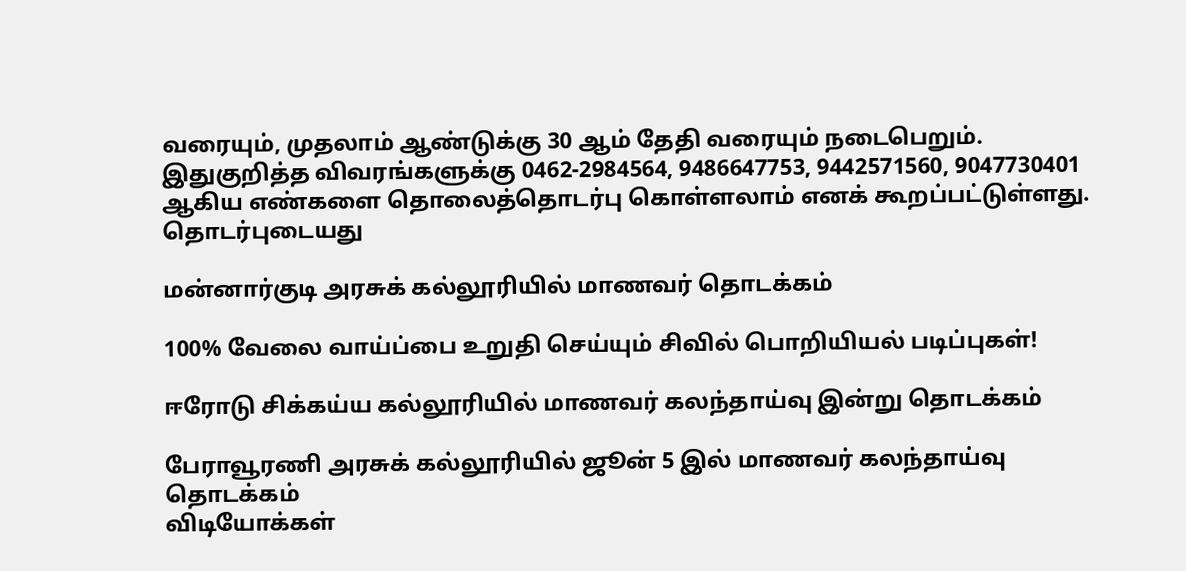வரையும், முதலாம் ஆண்டுக்கு 30 ஆம் தேதி வரையும் நடைபெறும்.
இதுகுறித்த விவரங்களுக்கு 0462-2984564, 9486647753, 9442571560, 9047730401 ஆகிய எண்களை தொலைத்தொடர்பு கொள்ளலாம் எனக் கூறப்பட்டுள்ளது.
தொடர்புடையது

மன்னார்குடி அரசுக் கல்லூரியில் மாணவர் தொடக்கம்

100% வேலை வாய்ப்பை உறுதி செய்யும் சிவில் பொறியியல் படிப்புகள்!

ஈரோடு சிக்கய்ய கல்லூரியில் மாணவர் கலந்தாய்வு இன்று தொடக்கம்

பேராவூரணி அரசுக் கல்லூரியில் ஜூன் 5 இல் மாணவர் கலந்தாய்வு தொடக்கம்
விடியோக்கள்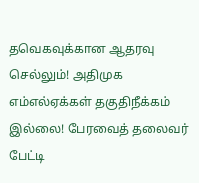தவெகவுக்கான ஆதரவு செல்லும்! அதிமுக எம்எல்ஏக்கள் தகுதிநீக்கம் இல்லை! பேரவைத் தலைவர் பேட்டி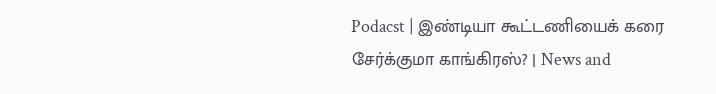Podacst | இண்டியா கூட்டணியைக் கரை சேர்க்குமா காங்கிரஸ்? | News and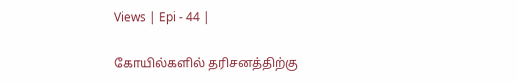Views | Epi - 44 |

கோயில்களில் தரிசனத்திற்கு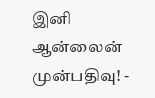இனி ஆன்லைன் முன்பதிவு! -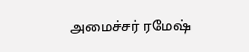அமைச்சர் ரமேஷ்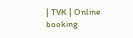| TVK | Online booking